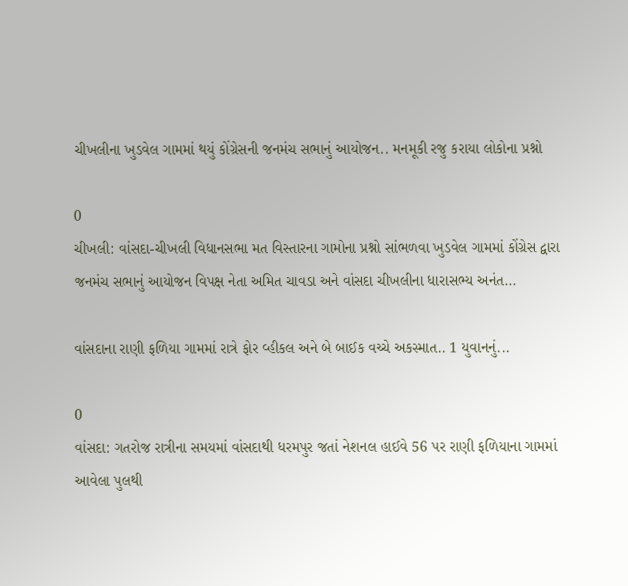ચીખલીના ખુડવેલ ગામમાં થયું કોંગ્રેસની જનમંચ સભાનું આયોજન.. મનમૂકી રજુ કરાયા લોકોના પ્રશ્નો

0
ચીખલી: વાંસદા-ચીખલી વિધાનસભા મત વિસ્તારના ગામોના પ્રશ્નો સાંભળવા ખુડવેલ ગામમાં કોંગ્રેસ દ્વારા જનમંચ સભાનું આયોજન વિપક્ષ નેતા અમિત ચાવડા અને વાંસદા ચીખલીના ધારાસભ્ય અનંત...

વાંસદાના રાણી ફળિયા ગામમાં રાત્રે ફોર વ્હીકલ અને બે બાઈક વચ્ચે અકસ્માત.. 1 યુવાનનું...

0
વાંસદા: ગતરોજ રાત્રીના સમયમાં વાંસદાથી ધરમપુર જતાં નેશનલ હાઈવે 56 પર રાણી ફળિયાના ગામમાં આવેલા પુલથી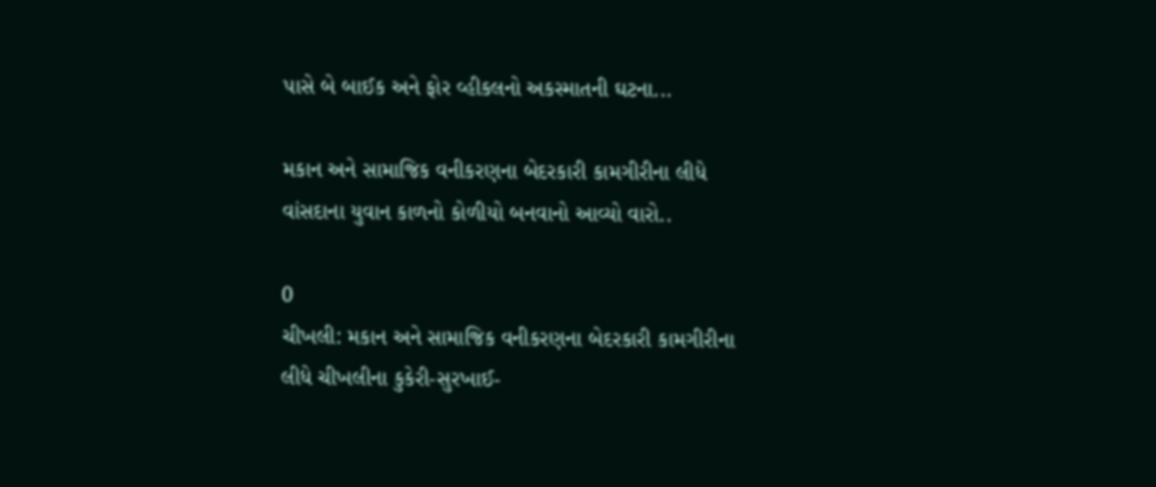પાસે બે બાઈક અને ફોર વ્હીકલનો અકસ્માતની ઘટના...

મકાન અને સામાજિક વનીકરણના બેદરકારી કામગીરીના લીધે વાંસદાના યુવાન કાળનો કોળીયો બનવાનો આવ્યો વારો..

0
ચીખલી: મકાન અને સામાજિક વનીકરણના બેદરકારી કામગીરીના લીધે ચીખલીના કુકેરી-સુરખાઈ-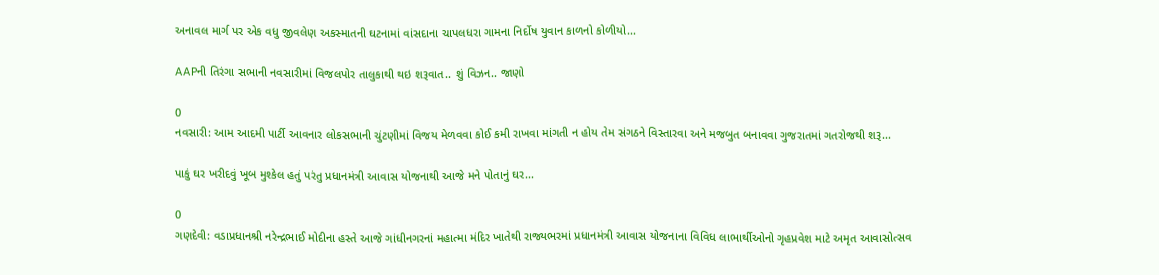અનાવલ માર્ગ પર એક વધુ જીવલેણ અકસ્માતની ઘટનામાં વાંસદાના ચાપલધરા ગામના નિર્દોષ યુવાન કાળનો કોળીયો...

AAPની તિરંગા સભાની નવસારીમાં વિજલપોર તાલુકાથી થઇ શરૂવાત.. શું વિઝન.. જાણો

0
નવસારી: આમ આદમી પાર્ટી આવનાર લોકસભાની ચુંટણીમાં વિજય મેળવવા કોઈ કમી રાખવા માંગતી ન હોય તેમ સંગઠને વિસ્તારવા અને મજબુત બનાવવા ગુજરાતમાં ગતરોજથી શરૂ...

પાકું ઘર ખરીદવું ખૂબ મુશ્કેલ હતું પરંતુ પ્રધાનમંત્રી આવાસ યોજનાથી આજે મને પોતાનું ઘર...

0
ગણદેવી: વડાપ્રધાનશ્રી નરેન્દ્રભાઈ મોદીના હસ્તે આજે ગાંધીનગરનાં મહાત્મા મંદિર ખાતેથી રાજ્યભરમાં પ્રધાનમંત્રી આવાસ યોજનાના વિવિધ લાભાર્થીઓનો ગૃહપ્રવેશ માટે અમૃત આવાસોત્સવ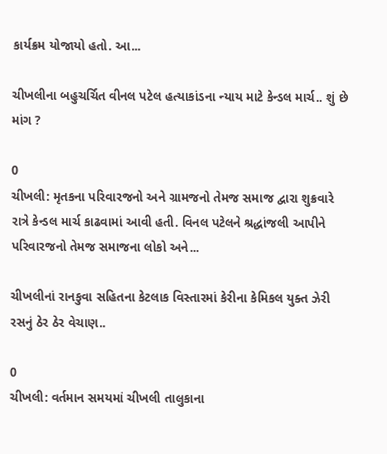કાર્યક્રમ યોજાયો હતો. આ...

ચીખલીના બહુચર્ચિત વીનલ પટેલ હત્યાકાંડના ન્યાય માટે કેન્ડલ માર્ચ.. શું છે માંગ ?

0
ચીખલી: મૃતકના પરિવારજનો અને ગ્રામજનો તેમજ સમાજ દ્વારા શુક્રવારે રાત્રે કેન્ડલ માર્ચ કાઢવામાં આવી હતી. વિનલ પટેલને શ્રદ્ધાંજલી આપીને પરિવારજનો તેમજ સમાજના લોકો અને...

ચીખલીનાં રાનકુવા સહિતના કેટલાક વિસ્તારમાં કેરીના કેમિકલ યુક્ત ઝેરી રસનું ઠેર ઠેર વેચાણ..

0
ચીખલી: વર્તમાન સમયમાં ચીખલી તાલુકાના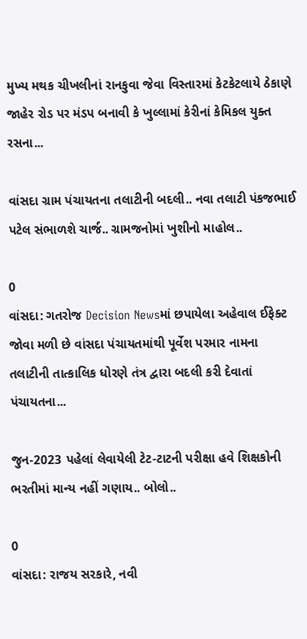મુખ્ય મથક ચીખલીનાં રાનકુવા જેવા વિસ્તારમાં કેટકેટલાયે ઠેકાણે જાહેર રોડ પર મંડપ બનાવી કે ખુલ્લામાં કેરીનાં કેમિકલ યુક્ત રસના...

વાંસદા ગ્રામ પંચાયતના તલાટીની બદલી.. નવા તલાટી પંકજભાઈ પટેલ સંભાળશે ચાર્જ.. ગ્રામજનોમાં ખુશીનો માહોલ..

0
વાંસદા: ગતરોજ Decision Newsમાં છપાયેલા અહેવાલ ઈફેક્ટ જોવા મળી છે વાંસદા પંચાયતમાંથી પૂર્વેશ પરમાર નામના તલાટીની તાત્કાલિક ધોરણે તંત્ર દ્વારા બદલી કરી દેવાતાં પંચાયતના...

જુન-2023 પહેલાં લેવાયેલી ટેટ-ટાટની પરીક્ષા હવે શિક્ષકોની ભરતીમાં માન્ય નહીં ગણાય.. બોલો..

0
વાંસદા: રાજય સરકારે, નવી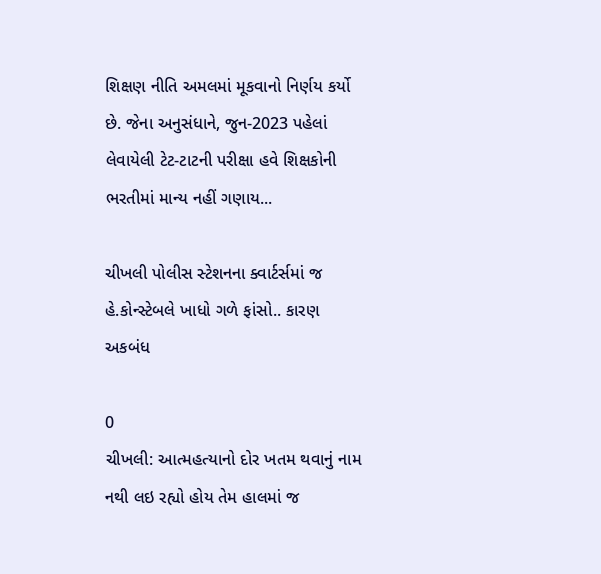શિક્ષણ નીતિ અમલમાં મૂકવાનો નિર્ણય કર્યો છે. જેના અનુસંધાને, જુન-2023 પહેલાં લેવાયેલી ટેટ-ટાટની પરીક્ષા હવે શિક્ષકોની ભરતીમાં માન્ય નહીં ગણાય...

ચીખલી પોલીસ સ્ટેશનના ક્વાર્ટર્સમાં જ હે.કોન્સ્ટેબલે ખાધો ગળે ફાંસો.. કારણ અકબંધ

0
ચીખલી: આત્મહત્યાનો દોર ખતમ થવાનું નામ નથી લઇ રહ્યો હોય તેમ હાલમાં જ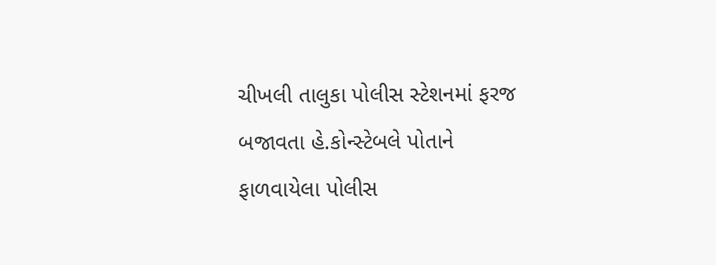ચીખલી તાલુકા પોલીસ સ્ટેશનમાં ફરજ બજાવતા હે.કોન્સ્ટેબલે પોતાને ફાળવાયેલા પોલીસ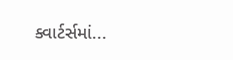ક્વાર્ટર્સમાં...